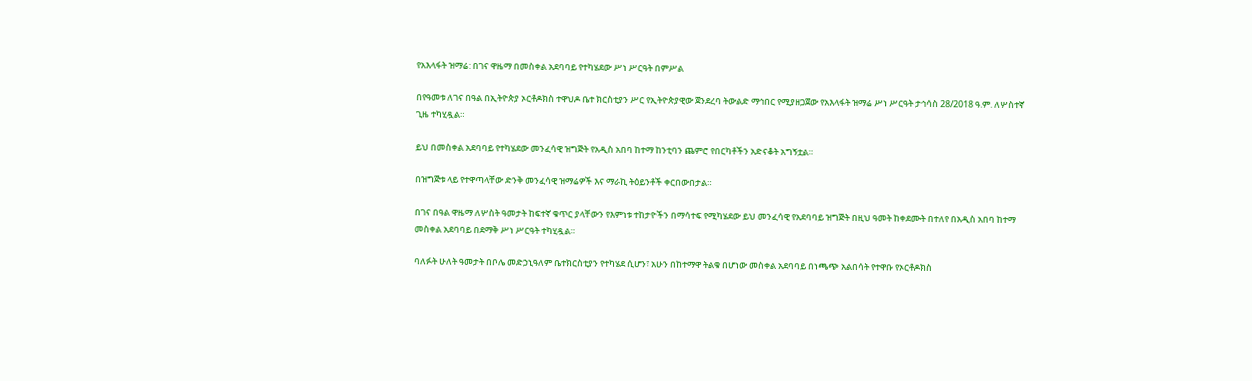የአእላፋት ዝማሬ: በገና ዋዜማ በመስቀል አደባባይ የተካሄደው ሥነ ሥርዓት በምሥል

በየዓመቱ ለገና በዓል በኢትዮጵያ ኦርቶዶክስ ተዋህዶ ቤተ ክርስቲያን ሥር የኢትዮጵያዊው ጀንደረባ ትውልድ ማኅበር የሚያዘጋጀው የአእላፋት ዝማሬ ሥነ ሥርዓት ታኅሳስ 28/2018 ዓ.ም. ለሦስተኛ ጊዜ ተካሂዷል።

ይህ በመስቀል አደባባይ የተካሄደው መንፈሳዊ ዝግጅት የአዲስ አበባ ከተማ ከንቲባን ጨምሮ የበርካቶችን አድናቆት አግኝቷል።

በዝግጅቱ ላይ የተዋጣላቸው ድንቅ መንፈሳዊ ዝማሬዎች እና ማራኪ ትዕይንቶች ቀርበውበታል።

በገና በዓል ዋዜማ ለሦስት ዓመታት ከፍተኛ ቁጥር ያላቸውን የእምነቱ ተከታዮችን በማሳተፍ የሚካሄደው ይህ መንፈሳዊ የአደባባይ ዝግጅት በዚህ ዓመት ከቀደሙት በተለየ በአዲስ አበባ ከተማ መስቀል አደባባይ በደማቅ ሥነ ሥርዓት ተካሂዷል።

ባለፉት ሁለት ዓመታት በቦሌ መድኃኒዓለም ቤተክርስቲያን የተካሄደ ሲሆን፣ አሁን በከተማዋ ትልቁ በሆነው መስቀል አደባባይ በነጫጭ አልበሳት የተዋቡ የኦርቶዶክስ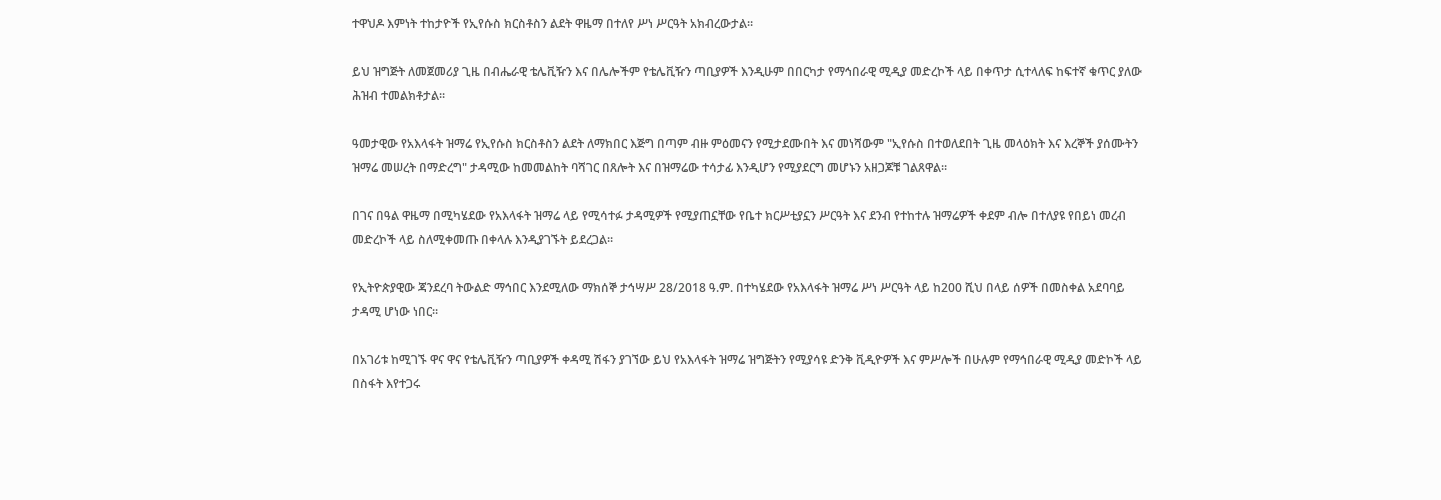ተዋህዶ እምነት ተከታዮች የኢየሱስ ክርስቶስን ልደት ዋዜማ በተለየ ሥነ ሥርዓት አክብረውታል።

ይህ ዝግጅት ለመጀመሪያ ጊዜ በብሔራዊ ቴሌቪዥን እና በሌሎችም የቴሌቪዥን ጣቢያዎች እንዲሁም በበርካታ የማኅበራዊ ሚዲያ መድረኮች ላይ በቀጥታ ሲተላለፍ ከፍተኛ ቁጥር ያለው ሕዝብ ተመልክቶታል።

ዓመታዊው የአእላፋት ዝማሬ የኢየሱስ ክርስቶስን ልደት ለማክበር እጅግ በጣም ብዙ ምዕመናን የሚታደሙበት እና መነሻውም "ኢየሱስ በተወለደበት ጊዜ መላዕክት እና እረኞች ያሰሙትን ዝማሬ መሠረት በማድረግ" ታዳሚው ከመመልከት ባሻገር በጸሎት እና በዝማሬው ተሳታፊ እንዲሆን የሚያደርግ መሆኑን አዘጋጆቹ ገልጸዋል።

በገና በዓል ዋዜማ በሚካሄደው የአእላፋት ዝማሬ ላይ የሚሳተፉ ታዳሚዎች የሚያጠኗቸው የቤተ ክርሥቲያኗን ሥርዓት እና ደንብ የተከተሉ ዝማሬዎች ቀደም ብሎ በተለያዩ የበይነ መረብ መድረኮች ላይ ስለሚቀመጡ በቀላሉ እንዲያገኙት ይደረጋል።

የኢትዮጵያዊው ጃንደረባ ትውልድ ማኅበር እንደሚለው ማክሰኞ ታኅሣሥ 28/2018 ዓ.ም. በተካሄደው የአእላፋት ዝማሬ ሥነ ሥርዓት ላይ ከ200 ሺህ በላይ ሰዎች በመስቀል አደባባይ ታዳሚ ሆነው ነበር።

በአገሪቱ ከሚገኙ ዋና ዋና የቴሌቪዥን ጣቢያዎች ቀዳሚ ሽፋን ያገኘው ይህ የአእላፋት ዝማሬ ዝግጅትን የሚያሳዩ ድንቅ ቪዲዮዎች እና ምሥሎች በሁሉም የማኅበራዊ ሚዲያ መድኮች ላይ በስፋት እየተጋሩ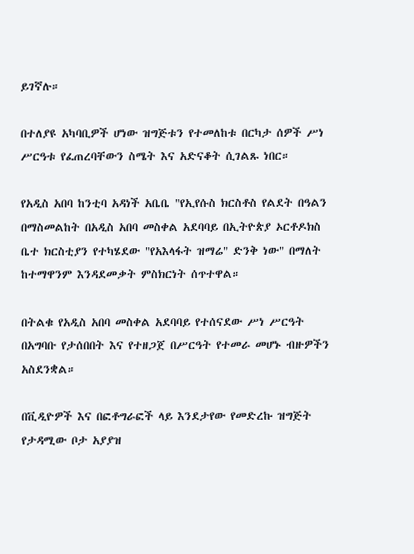ይገኛሉ።

በተለያዩ አካባቢዎች ሆነው ዝግጅቱን የተመለከቱ በርካታ ሰዎች ሥነ ሥርዓቱ የፈጠረባቸውን ስሜት እና አድናቆት ሲገልጹ ነበር።

የአዲስ አበባ ከንቲባ አዳነች አቤቤ "የኢየሱስ ክርስቶስ የልደት በዓልን በማስመልከት በአዲስ አበባ መስቀል አደባባይ በኢትዮጵያ ኦርቶዶክስ ቤተ ክርስቲያን የተካሄደው "የአእላፋት ዝማሬ" ድንቅ ነው" በማለት ከተማዋንም እንዳደመቃት ምስክርነት ሰጥተዋል።

በትልቁ የአዲስ አበባ መስቀል አደባባይ የተሰናደው ሥነ ሥርዓት በአግባቡ የታሰበበት እና የተዘጋጀ በሥርዓት የተመራ መሆኑ ብዙዎችን አስደንቋል።

በቪዲዮዎች እና በፎቶግራፎች ላይ እንደታየው የመድረኩ ዝግጅት የታዳሚው ቦታ አያያዝ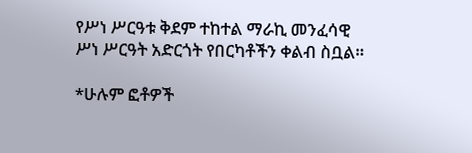የሥነ ሥርዓቱ ቅደም ተከተል ማራኪ መንፈሳዊ ሥነ ሥርዓት አድርጎት የበርካቶችን ቀልብ ስቧል።

*ሁሉም ፎቶዎች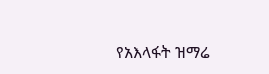የአእላፋት ዝማሬ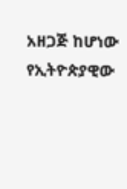አዘጋጅ ከሆነው የኢትዮጵያዊው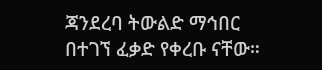ጃንደረባ ትውልድ ማኅበር በተገኘ ፈቃድ የቀረቡ ናቸው።